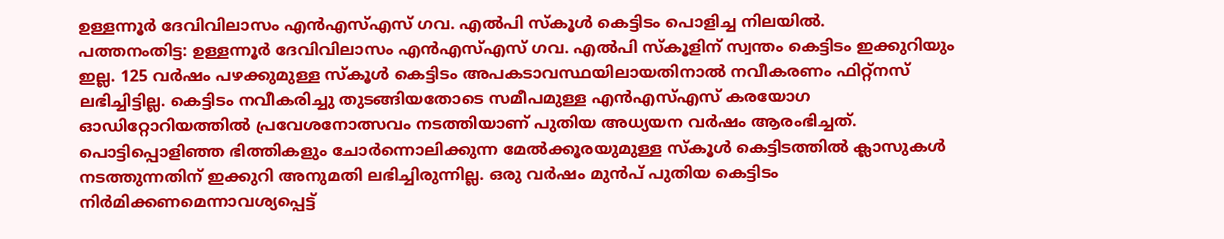ഉള്ളന്നൂർ ദേവിവിലാസം എൻഎസ്എസ് ഗവ. എൽപി സ്കൂൾ കെട്ടിടം പൊളിച്ച നിലയിൽ.
പത്തനംതിട്ട: ഉള്ളന്നൂർ ദേവിവിലാസം എൻഎസ്എസ് ഗവ. എൽപി സ്കൂളിന് സ്വന്തം കെട്ടിടം ഇക്കുറിയും ഇല്ല. 125 വർഷം പഴക്കുമുള്ള സ്കൂൾ കെട്ടിടം അപകടാവസ്ഥയിലായതിനാൽ നവീകരണം ഫിറ്റ്നസ് ലഭിച്ചിട്ടില്ല. കെട്ടിടം നവീകരിച്ചു തുടങ്ങിയതോടെ സമീപമുള്ള എൻഎസ്എസ് കരയോഗ ഓഡിറ്റോറിയത്തിൽ പ്രവേശനോത്സവം നടത്തിയാണ് പുതിയ അധ്യയന വർഷം ആരംഭിച്ചത്.
പൊട്ടിപ്പൊളിഞ്ഞ ഭിത്തികളും ചോർന്നൊലിക്കുന്ന മേൽക്കൂരയുമുള്ള സ്കൂൾ കെട്ടിടത്തിൽ ക്ലാസുകൾ നടത്തുന്നതിന് ഇക്കുറി അനുമതി ലഭിച്ചിരുന്നില്ല. ഒരു വർഷം മുൻപ് പുതിയ കെട്ടിടം നിർമിക്കണമെന്നാവശ്യപ്പെട്ട്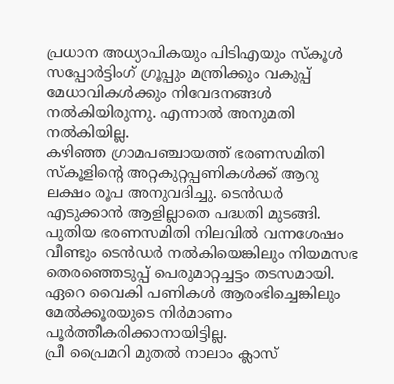പ്രധാന അധ്യാപികയും പിടിഎയും സ്കൂൾ സപ്പോർട്ടിംഗ് ഗ്രൂപ്പും മന്ത്രിക്കും വകുപ്പ് മേധാവികൾക്കും നിവേദനങ്ങൾ നൽകിയിരുന്നു. എന്നാൽ അനുമതി നൽകിയില്ല.
കഴിഞ്ഞ ഗ്രാമപഞ്ചായത്ത് ഭരണസമിതി സ്കൂളിന്റെ അറ്റകുറ്റപ്പണികൾക്ക് ആറു ലക്ഷം രൂപ അനുവദിച്ചു. ടെൻഡർ എടുക്കാൻ ആളില്ലാതെ പദ്ധതി മുടങ്ങി. പുതിയ ഭരണസമിതി നിലവിൽ വന്നശേഷം വീണ്ടും ടെൻഡർ നൽകിയെങ്കിലും നിയമസഭ തെരഞ്ഞെടുപ്പ് പെരുമാറ്റച്ചട്ടം തടസമായി. ഏറെ വൈകി പണികൾ ആരംഭിച്ചെങ്കിലും മേൽക്കൂരയുടെ നിർമാണം പൂർത്തീകരിക്കാനായിട്ടില്ല.
പ്രീ പ്രൈമറി മുതൽ നാലാം ക്ലാസ്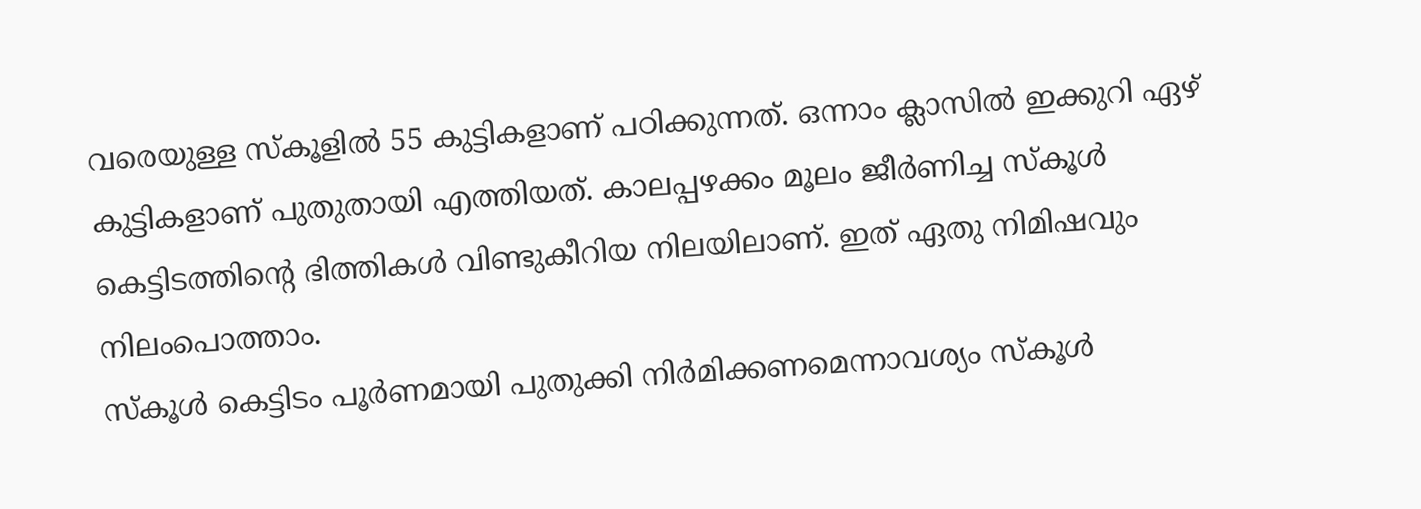വരെയുള്ള സ്കൂളിൽ 55 കുട്ടികളാണ് പഠിക്കുന്നത്. ഒന്നാം ക്ലാസിൽ ഇക്കുറി ഏഴ് കുട്ടികളാണ് പുതുതായി എത്തിയത്. കാലപ്പഴക്കം മൂലം ജീർണിച്ച സ്കൂൾ കെട്ടിടത്തിന്റെ ഭിത്തികൾ വിണ്ടുകീറിയ നിലയിലാണ്. ഇത് ഏതു നിമിഷവും നിലംപൊത്താം.
സ്കൂൾ കെട്ടിടം പൂർണമായി പുതുക്കി നിർമിക്കണമെന്നാവശ്യം സ്കൂൾ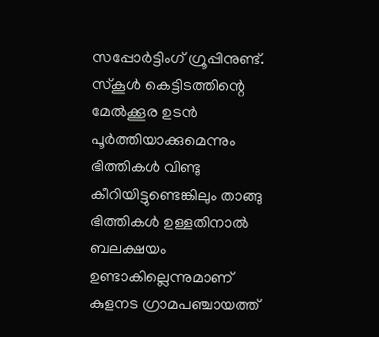സപ്പോർട്ടിംഗ് ഗ്രൂപ്പിനുണ്ട്. സ്കൂൾ കെട്ടിടത്തിന്റെ മേൽക്കൂര ഉടൻ പൂർത്തിയാക്കുമെന്നും ഭിത്തികൾ വിണ്ടു കീറിയിട്ടുണ്ടെങ്കിലും താങ്ങു ഭിത്തികൾ ഉള്ളതിനാൽ ബലക്ഷയം ഉണ്ടാകില്ലെന്നുമാണ് കുളനട ഗ്രാമപഞ്ചായത്ത്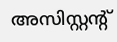അസിസ്റ്റന്റ്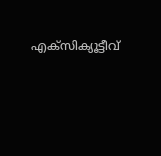എക്സിക്യൂട്ടീവ്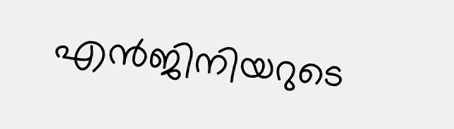എൻജിനിയറുടെ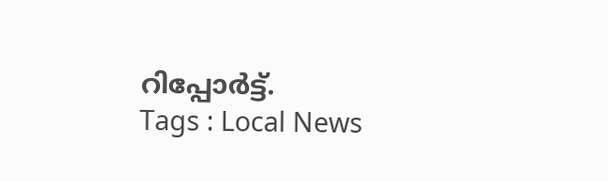റിപ്പോർട്ട്.
Tags : Local News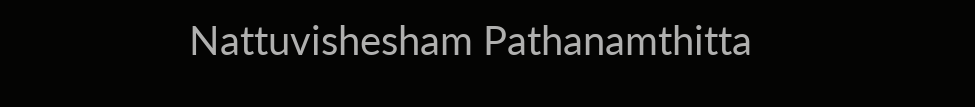Nattuvishesham Pathanamthitta